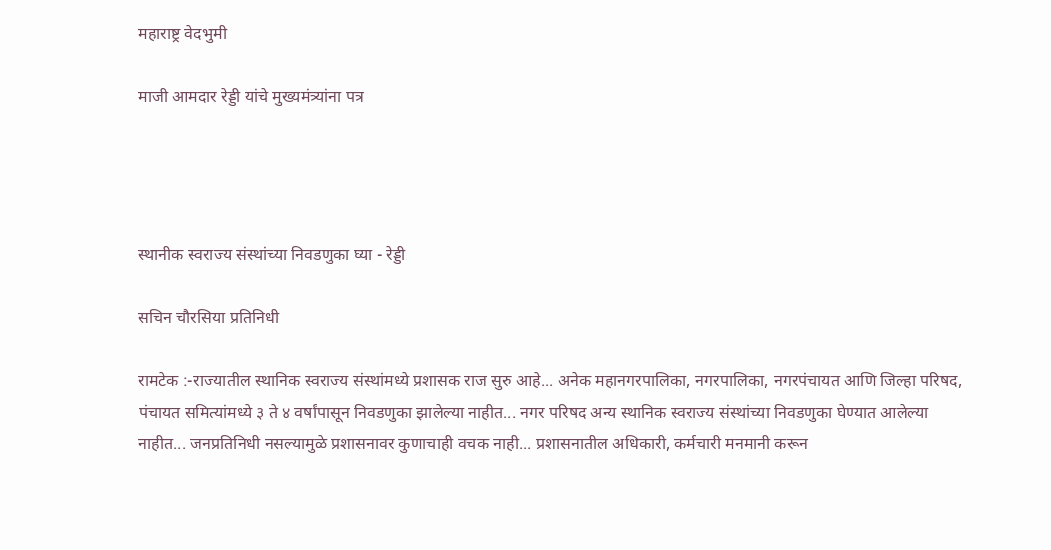महाराष्ट्र वेदभुमी

माजी आमदार रेड्डी यांचे मुख्यमंत्र्यांना पत्र




स्थानीक स्वराज्य संस्थांच्या निवडणुका घ्या - रेड्डी

सचिन चौरसिया प्रतिनिधी

रामटेक :-राज्यातील स्थानिक स्वराज्य संस्थांमध्ये प्रशासक राज सुरु आहे... अनेक महानगरपालिका, नगरपालिका, नगरपंचायत आणि जिल्हा परिषद, पंचायत समित्यांमध्ये ३ ते ४ वर्षांपासून निवडणुका झालेल्या नाहीत... नगर परिषद अन्य स्थानिक स्वराज्य संस्थांच्या निवडणुका घेण्यात आलेल्या नाहीत... जनप्रतिनिधी नसल्यामुळे प्रशासनावर कुणाचाही वचक नाही... प्रशासनातील अधिकारी, कर्मचारी मनमानी करून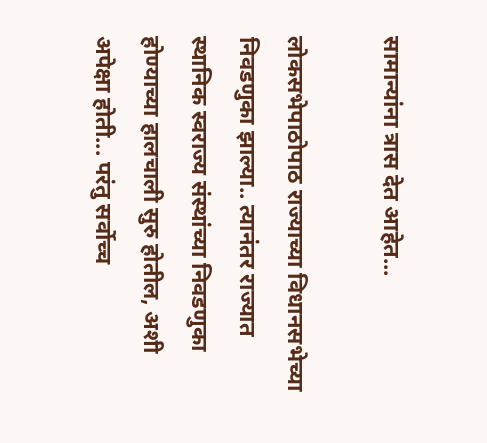सामान्यांना त्रास देत आहेत...

लोकसभेपाठोपाठ राज्याच्या विधानसभेच्या निवडणुका झाल्या.. त्यानंतर राज्यात स्थानिक स्वराज्य संस्थांच्या निवडणुका होण्याच्या हालचाली सुरु होतील, अशी अपेक्षा होती... परंतु सर्वोच्च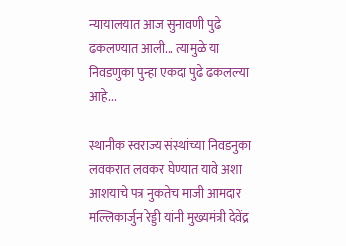न्यायालयात आज सुनावणी पुढे ढकलण्यात आली... त्यामुळे या निवडणुका पुन्हा एकदा पुढे ढकलल्या आहे...

स्थानीक स्वराज्य संस्थांच्या निवडनुका लवकरात लवकर घेण्यात यावे अशा आशयाचे पत्र नुकतेच माजी आमदार मल्लिकार्जुन रेड्डी यांनी मुख्यमंत्री देवेंद्र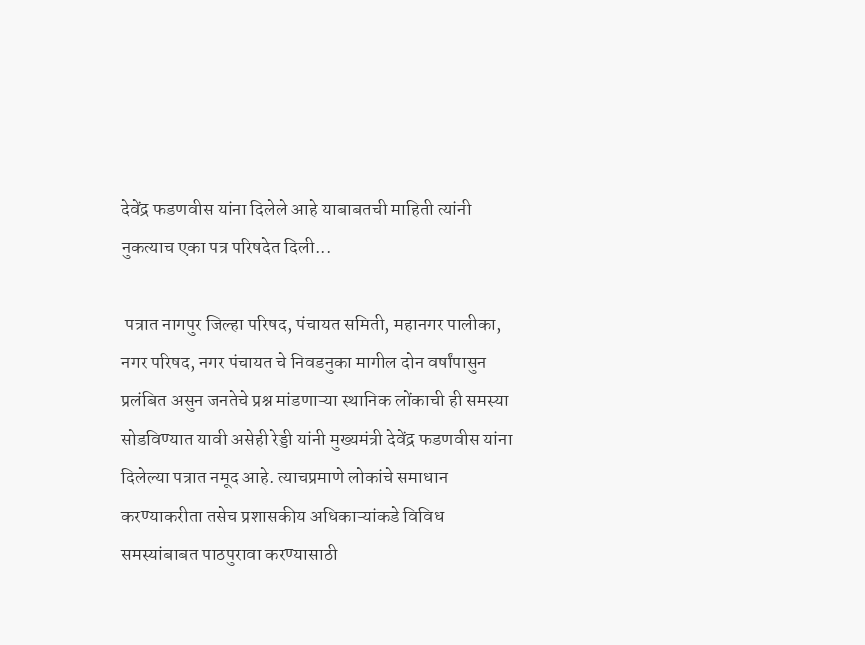देवेंद्र फडणवीस यांना दिलेले आहे याबाबतची माहिती त्यांनी नुकत्याच एका पत्र परिषदेत दिली...

 पत्रात नागपुर जिल्हा परिषद, पंचायत समिती, महानगर पालीका, नगर परिषद, नगर पंचायत चे निवडनुका मागील दोन वर्षांपासुन प्रलंबित असुन जनतेचे प्रश्न मांडणाऱ्या स्थानिक लोंकाची ही समस्या सोडविण्यात यावी असेही रेड्डी यांनी मुख्यमंत्री देवेंद्र फडणवीस यांना दिलेल्या पत्रात नमूद आहे. त्याचप्रमाणे लोकांचे समाधान करण्याकरीता तसेच प्रशासकीय अधिकाऱ्यांकडे विविध समस्यांबाबत पाठपुरावा करण्यासाठी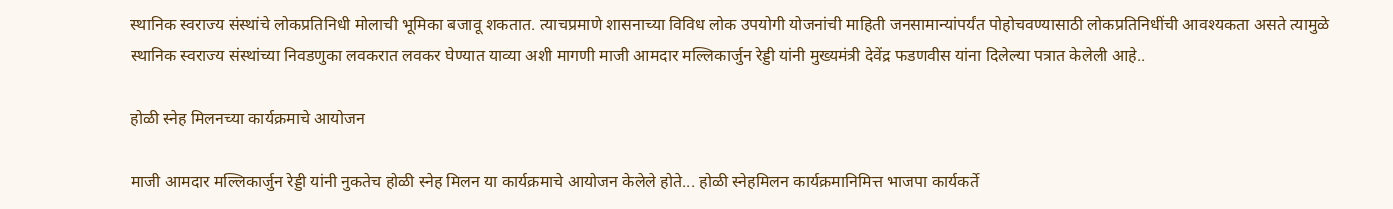स्थानिक स्वराज्य संस्थांचे लोकप्रतिनिधी मोलाची भूमिका बजावू शकतात. त्याचप्रमाणे शासनाच्या विविध लोक उपयोगी योजनांची माहिती जनसामान्यांपर्यंत पोहोचवण्यासाठी लोकप्रतिनिधींची आवश्यकता असते त्यामुळे स्थानिक स्वराज्य संस्थांच्या निवडणुका लवकरात लवकर घेण्यात याव्या अशी मागणी माजी आमदार मल्लिकार्जुन रेड्डी यांनी मुख्यमंत्री देवेंद्र फडणवीस यांना दिलेल्या पत्रात केलेली आहे..

होळी स्नेह मिलनच्या कार्यक्रमाचे आयोजन

माजी आमदार मल्लिकार्जुन रेड्डी यांनी नुकतेच होळी स्नेह मिलन या कार्यक्रमाचे आयोजन केलेले होते... होळी स्नेहमिलन कार्यक्रमानिमित्त भाजपा कार्यकर्ते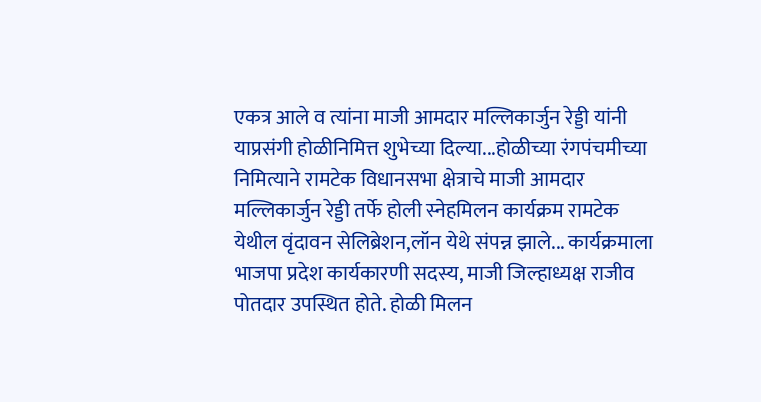एकत्र आले व त्यांना माजी आमदार मल्लिकार्जुन रेड्डी यांनी याप्रसंगी होळीनिमित्त शुभेच्या दिल्या...होळीच्या रंगपंचमीच्या निमित्याने रामटेक विधानसभा क्षेत्राचे माजी आमदार मल्लिकार्जुन रेड्डी तर्फे होली स्नेहमिलन कार्यक्रम रामटेक येथील वृंदावन सेलिब्रेशन,लॉन येथे संपन्न झाले... कार्यक्रमाला भाजपा प्रदेश कार्यकारणी सदस्य, माजी जिल्हाध्यक्ष राजीव पोतदार उपस्थित होते. होळी मिलन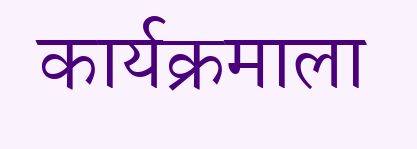कार्यक्रमाला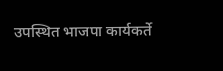उपस्थित भाजपा कार्यकर्ते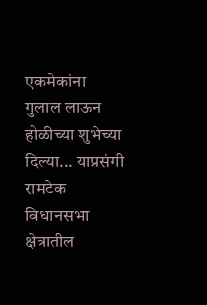एकमेकांना  गुलाल लाऊन होळीच्या शुभेच्या दिल्या... याप्रसंगी रामटेक विधानसभा क्षेत्रातील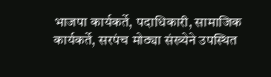भाजपा कार्यकर्ते, पदाधिकारी, सामाजिक कार्यकर्ते, सरपंच मोठ्या संख्येने उपस्थित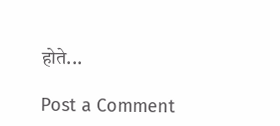होते...

Post a Comment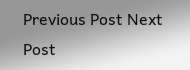Previous Post Next Post